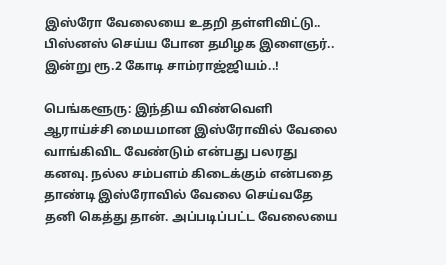இஸ்ரோ வேலையை உதறி தள்ளிவிட்டு.. பிஸ்னஸ் செய்ய போன தமிழக இளைஞர்.. இன்று ரூ.2 கோடி சாம்ராஜ்ஜியம்..!

பெங்களூரு: இந்திய விண்வெளி ஆராய்ச்சி மையமான இஸ்ரோவில் வேலை வாங்கிவிட வேண்டும் என்பது பலரது கனவு. நல்ல சம்பளம் கிடைக்கும் என்பதை தாண்டி இஸ்ரோவில் வேலை செய்வதே தனி கெத்து தான். அப்படிப்பட்ட வேலையை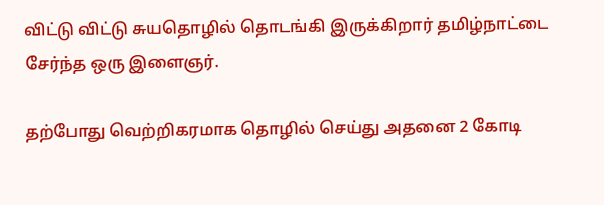விட்டு விட்டு சுயதொழில் தொடங்கி இருக்கிறார் தமிழ்நாட்டை சேர்ந்த ஒரு இளைஞர்.

தற்போது வெற்றிகரமாக தொழில் செய்து அதனை 2 கோடி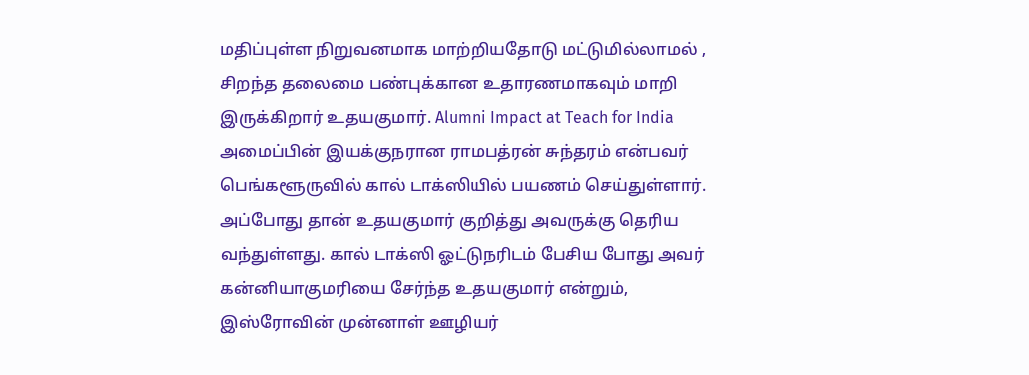மதிப்புள்ள நிறுவனமாக மாற்றியதோடு மட்டுமில்லாமல் , சிறந்த தலைமை பண்புக்கான உதாரணமாகவும் மாறி இருக்கிறார் உதயகுமார். Alumni Impact at Teach for India அமைப்பின் இயக்குநரான ராமபத்ரன் சுந்தரம் என்பவர் பெங்களூருவில் கால் டாக்ஸியில் பயணம் செய்துள்ளார். அப்போது தான் உதயகுமார் குறித்து அவருக்கு தெரிய வந்துள்ளது. கால் டாக்ஸி ஓட்டுநரிடம் பேசிய போது அவர் கன்னியாகுமரியை சேர்ந்த உதயகுமார் என்றும், இஸ்ரோவின் முன்னாள் ஊழியர்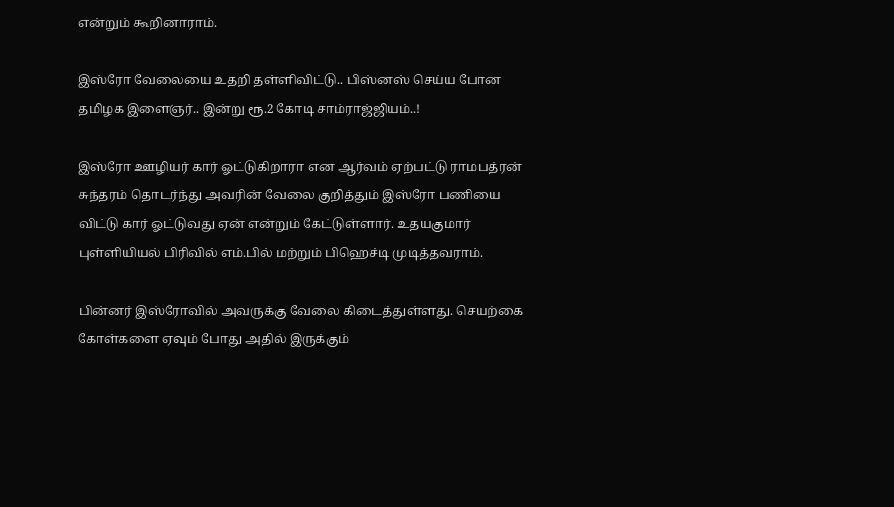என்றும் கூறினாராம்.

இஸ்ரோ வேலையை உதறி தள்ளிவிட்டு.. பிஸ்னஸ் செய்ய போன தமிழக இளைஞர்.. இன்று ரூ.2 கோடி சாம்ராஜ்ஜியம்..!

இஸ்ரோ ஊழியர் கார் ஓட்டுகிறாரா என ஆர்வம் ஏற்பட்டு ராமபத்ரன் சுந்தரம் தொடர்ந்து அவரின் வேலை குறித்தும் இஸ்ரோ பணியை விட்டு கார் ஓட்டுவது ஏன் என்றும் கேட்டுள்ளார். உதயகுமார் புள்ளியியல் பிரிவில் எம்.பில் மற்றும் பிஹெச்டி முடித்தவராம்.

பின்னர் இஸ்ரோவில் அவருக்கு வேலை கிடைத்துள்ளது. செயற்கை கோள்களை ஏவும் போது அதில் இருக்கும்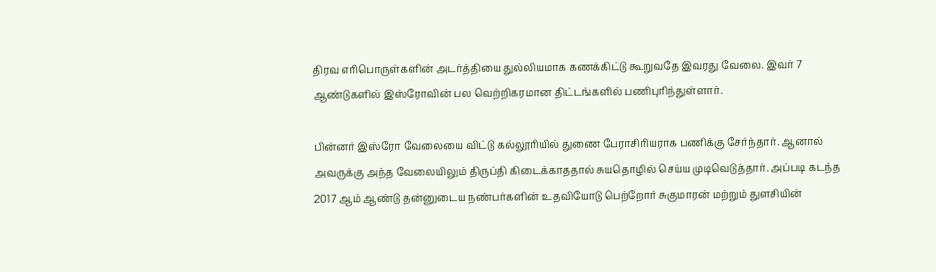திரவ எரிபொருள்களின் அடர்த்தியை துல்லியமாக கணக்கிட்டு கூறுவதே இவரது வேலை. இவர் 7 ஆண்டுகளில் இஸ்ரோவின் பல வெற்றிகரமான திட்டங்களில் பணிபுரிந்துள்ளார்.

பின்னர் இஸ்ரோ வேலையை விட்டு கல்லூரியில் துணை பேராசிரியராக பணிக்கு சேர்ந்தார். ஆனால் அவருக்கு அந்த வேலையிலும் திருப்தி கிடைக்காததால் சுயதொழில் செய்ய முடிவெடுத்தார். அப்படி கடந்த 2017 ஆம் ஆண்டு தன்னுடைய நண்பர்களின் உதவியோடு பெற்றோர் சுகுமாரன் மற்றும் துளசியின்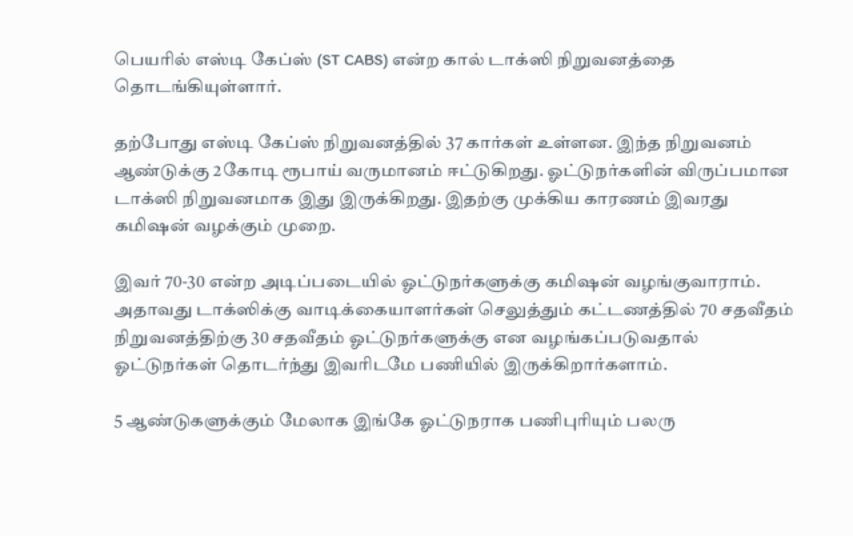பெயரில் எஸ்டி கேப்ஸ் (ST CABS) என்ற கால் டாக்ஸி நிறுவனத்தை தொடங்கியுள்ளார்.

தற்போது எஸ்டி கேப்ஸ் நிறுவனத்தில் 37 கார்கள் உள்ளன. இந்த நிறுவனம் ஆண்டுக்கு 2கோடி ரூபாய் வருமானம் ஈட்டுகிறது. ஓட்டுநர்களின் விருப்பமான டாக்ஸி நிறுவனமாக இது இருக்கிறது. இதற்கு முக்கிய காரணம் இவரது கமிஷன் வழக்கும் முறை.

இவர் 70-30 என்ற அடிப்படையில் ஓட்டுநர்களுக்கு கமிஷன் வழங்குவாராம். அதாவது டாக்ஸிக்கு வாடிக்கையாளர்கள் செலுத்தும் கட்டணத்தில் 70 சதவீதம் நிறுவனத்திற்கு 30 சதவீதம் ஓட்டுநர்களுக்கு என வழங்கப்படுவதால் ஓட்டுநர்கள் தொடர்ந்து இவரிடமே பணியில் இருக்கிறார்களாம்.

5 ஆண்டுகளுக்கும் மேலாக இங்கே ஓட்டுநராக பணிபுரியும் பலரு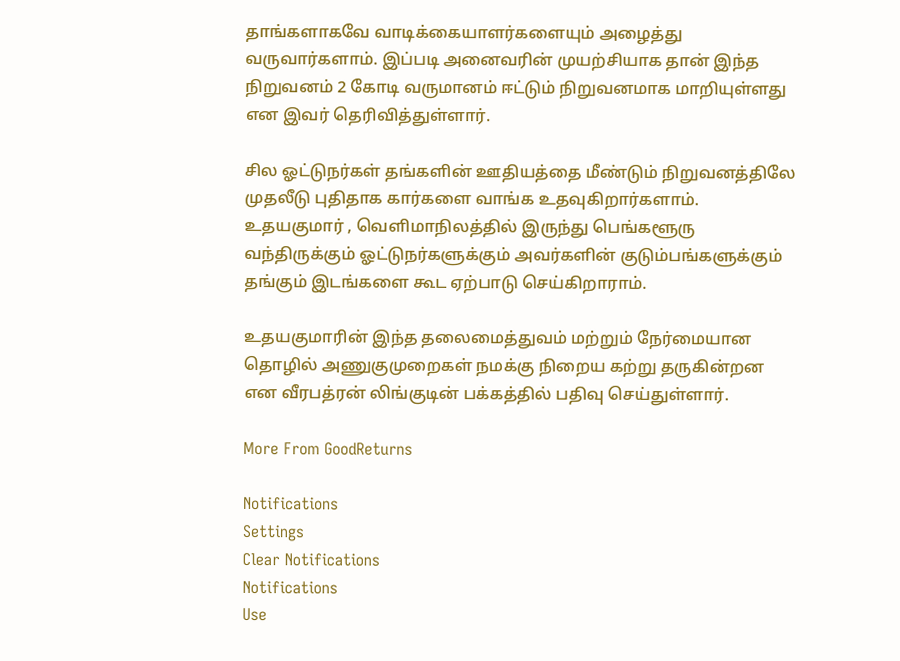தாங்களாகவே வாடிக்கையாளர்களையும் அழைத்து வருவார்களாம். இப்படி அனைவரின் முயற்சியாக தான் இந்த நிறுவனம் 2 கோடி வருமானம் ஈட்டும் நிறுவனமாக மாறியுள்ளது என இவர் தெரிவித்துள்ளார்.

சில ஓட்டுநர்கள் தங்களின் ஊதியத்தை மீண்டும் நிறுவனத்திலே முதலீடு புதிதாக கார்களை வாங்க உதவுகிறார்களாம். உதயகுமார் , வெளிமாநிலத்தில் இருந்து பெங்களூரு வந்திருக்கும் ஓட்டுநர்களுக்கும் அவர்களின் குடும்பங்களுக்கும் தங்கும் இடங்களை கூட ஏற்பாடு செய்கிறாராம்.

உதயகுமாரின் இந்த தலைமைத்துவம் மற்றும் நேர்மையான தொழில் அணுகுமுறைகள் நமக்கு நிறைய கற்று தருகின்றன என வீரபத்ரன் லிங்குடின் பக்கத்தில் பதிவு செய்துள்ளார்.

More From GoodReturns

Notifications
Settings
Clear Notifications
Notifications
Use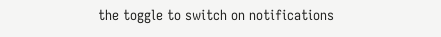the toggle to switch on notifications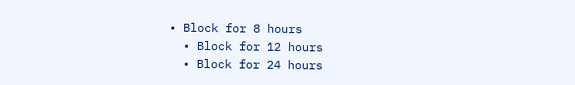• Block for 8 hours
  • Block for 12 hours
  • Block for 24 hours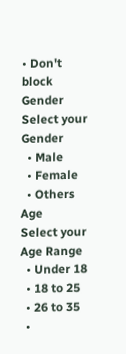• Don't block
Gender
Select your Gender
  • Male
  • Female
  • Others
Age
Select your Age Range
  • Under 18
  • 18 to 25
  • 26 to 35
  •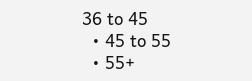36 to 45
  • 45 to 55
  • 55+